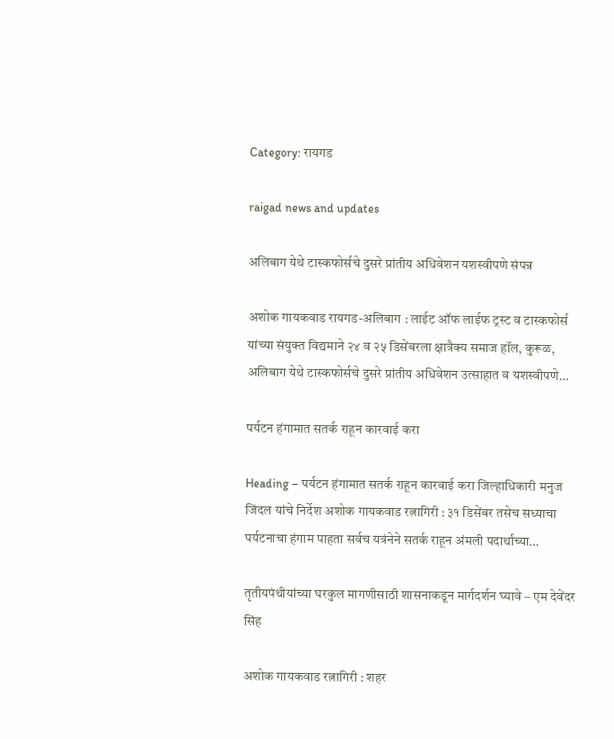Category: रायगड

raigad news and updates

अलिबाग येथे टास्कफोर्सचे दुसरे प्रांतीय अधिवेशन यशस्वीपणे संपन्न

अशोक गायकवाड रायगड-अलिबाग : लाईट ऑफ लाईफ ट्रस्ट व टास्कफोर्स यांच्या संयुक्त विद्यमाने २४ व २५ डिसेंबरला क्षात्रैक्य समाज हॉल, कुरूळ, अलिबाग येथे टास्कफोर्सचे दुसरे प्रांतीय अधिवेशन उत्साहात व यशस्वीपणे…

पर्यटन हंगामात सतर्क राहून कारवाई करा

Heading – पर्यटन हंगामात सतर्क राहून कारवाई करा जिल्हाधिकारी मनुज जिंदल यांचे निर्देश अशोक गायकवाड रत्नागिरी : ३१ डिसेंबर तसेच सध्याचा पर्यटनाचा हंगाम पाहता सर्वच यत्रंनेने सतर्क राहून अंमली पदार्थांच्या…

तृतीयपंथीयांच्या घरकुल मागणीसाठी शासनाकडून मार्गदर्शन घ्यावे – एम देवेंदर सिंह

अशोक गायकवाड रत्नागिरी : शहर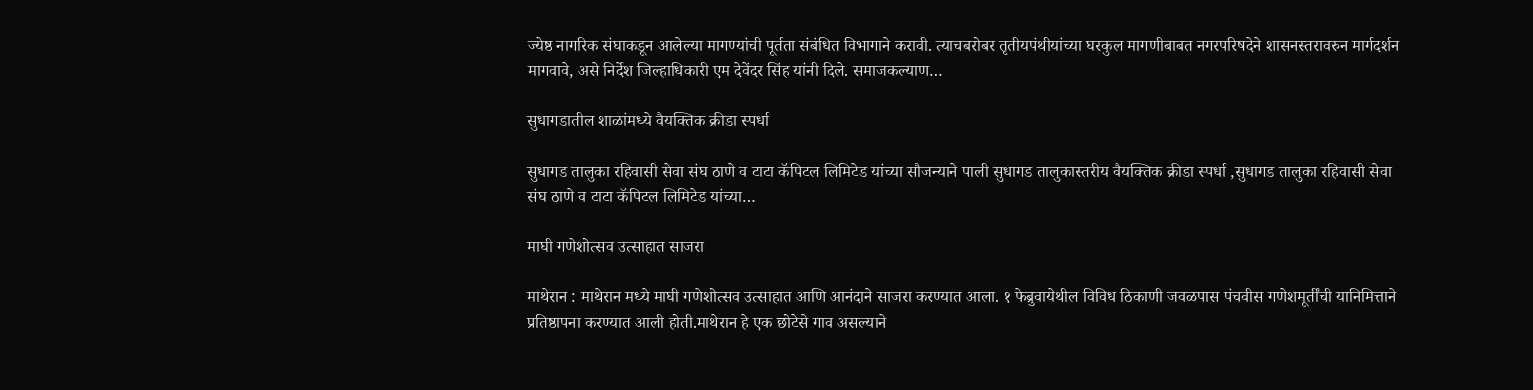ज्येष्ठ नागरिक संघाकडून आलेल्या मागण्यांची पूर्तता संबंधित विभागाने करावी. त्याचबरोबर तृतीयपंथीयांच्या घरकुल मागणीबाबत नगरपरिषदेने शासनस्तरावरुन मार्गदर्शन मागवावे, असे निर्देश जिल्हाधिकारी एम देवेंदर सिंह यांनी दिले. समाजकल्याण…

सुधागडातील शाळांमध्ये वैयक्तिक क्रीडा स्पर्धा

सुधागड तालुका रहिवासी सेवा संघ ठाणे व टाटा कॅपिटल लिमिटेड यांच्या सौजन्याने पाली सुधागड तालुकास्तरीय वैयक्तिक क्रीडा स्पर्धा ,सुधागड तालुका रहिवासी सेवा संघ ठाणे व टाटा कॅपिटल लिमिटेड यांच्या…

माघी गणेशोत्सव उत्साहात साजरा

माथेरान : माथेरान मध्ये माघी गणेशोत्सव उत्साहात आणि आनंदाने साजरा करण्यात आला. १ फेब्रुवायेथील विविध ठिकाणी जवळपास पंचवीस गणेशमूर्तींची यानिमित्ताने प्रतिष्ठापना करण्यात आली होती.माथेरान हे एक छोटेसे गाव असल्याने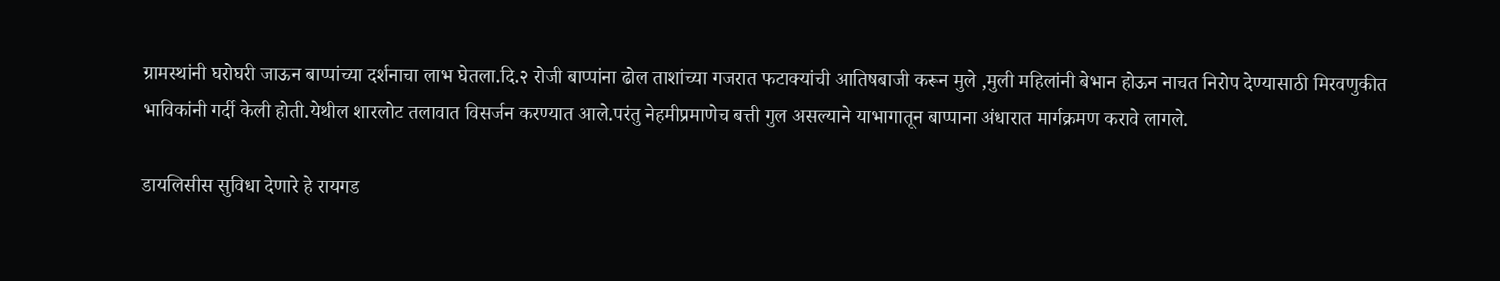ग्रामस्थांनी घरोघरी जाऊन बाप्पांच्या दर्शनाचा लाभ घेतला.दि.२ रोजी बाप्पांना ढोल ताशांच्या गजरात फटाक्यांची आतिषबाजी करून मुले ,मुली महिलांनी बेभान होऊन नाचत निरोप देण्यासाठी मिरवणुकीत भाविकांनी गर्दी केली होती.येथील शारलोट तलावात विसर्जन करण्यात आले.परंतु नेहमीप्रमाणेच बत्ती गुल असल्याने याभागातून बाप्पाना अंधारात मार्गक्रमण करावे लागले.

डायलिसीस सुविधा देणारे हे रायगड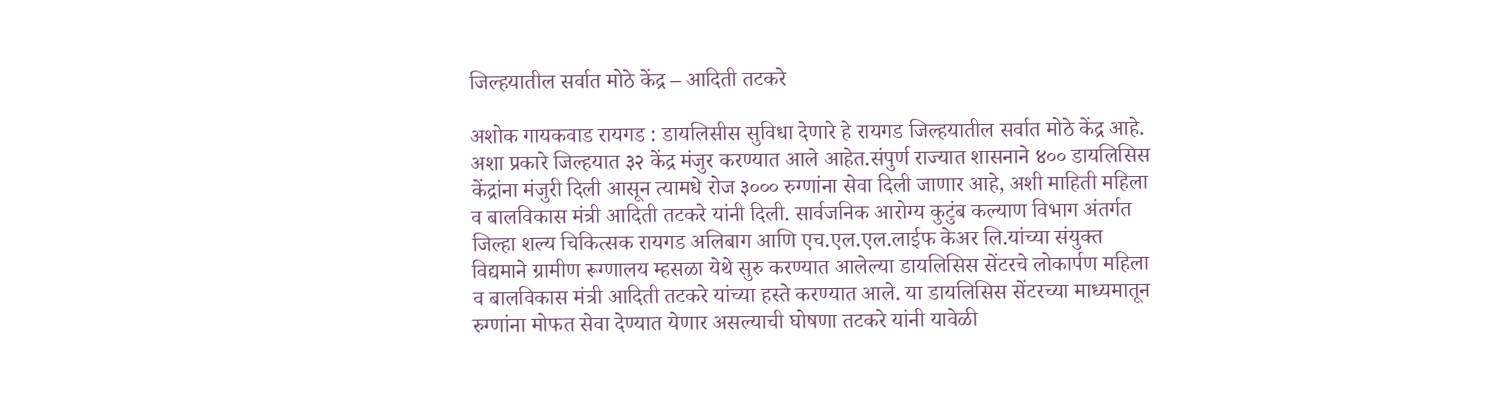जिल्हयातील सर्वात मोठे केंद्र – आदिती तटकरे

अशोक गायकवाड रायगड : डायलिसीस सुविधा देणारे हे रायगड जिल्हयातील सर्वात मोठे केंद्र आहे. अशा प्रकारे जिल्हयात ३२ केंद्र मंजुर करण्यात आले आहेत.संपुर्ण राज्यात शासनाने ४०० डायलिसिस केंद्रांना मंजुरी दिली आसून त्यामधे रोज ३००० रुग्णांना सेवा दिली जाणार आहे, अशी माहिती महिला व बालविकास मंत्री आदिती तटकरे यांनी दिली. सार्वजनिक आरोग्य कुटुंब कल्याण विभाग अंतर्गत जिल्हा शल्य चिकित्सक रायगड अलिबाग आणि एच.एल.एल.लाईफ केअर लि.यांच्या संयुक्त विद्यमाने ग्रामीण रूग्णालय म्हसळा येथे सुरु करण्यात आलेल्या डायलिसिस सेंटरचे लोकार्पण महिला व बालविकास मंत्री आदिती तटकरे यांच्या हस्ते करण्यात आले. या डायलिसिस सेंटरच्या माध्यमातून रुग्णांना मोफत सेवा देण्यात येणार असल्याची घोषणा तटकरे यांनी यावेळी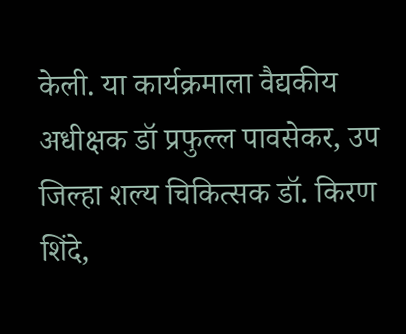केली. या कार्यक्रमाला वैद्यकीय अधीक्षक डॉ प्रफुल्ल पावसेकर, उप जिल्हा शल्य चिकित्सक डॉ. किरण शिंदे,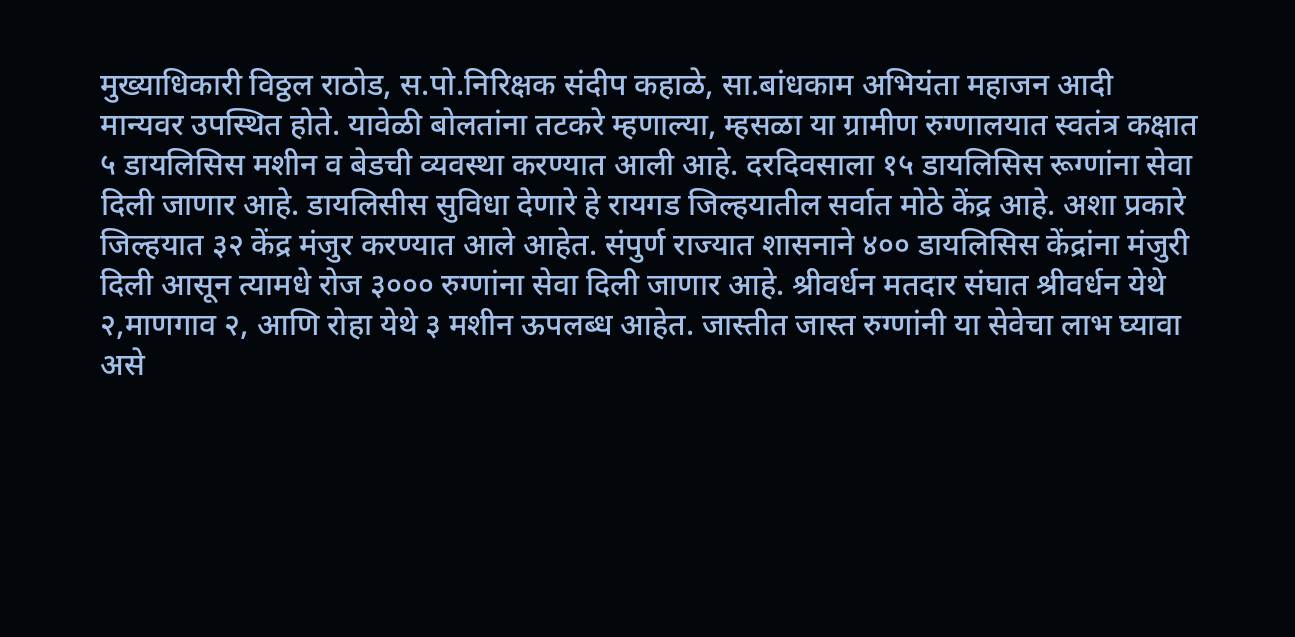मुख्याधिकारी विठ्ठल राठोड, स.पो.निरिक्षक संदीप कहाळे, सा.बांधकाम अभियंता महाजन आदी मान्यवर उपस्थित होते. यावेळी बोलतांना तटकरे म्हणाल्या, म्हसळा या ग्रामीण रुग्णालयात स्वतंत्र कक्षात ५ डायलिसिस मशीन व बेडची व्यवस्था करण्यात आली आहे. दरदिवसाला १५ डायलिसिस रूग्णांना सेवा दिली जाणार आहे. डायलिसीस सुविधा देणारे हे रायगड जिल्हयातील सर्वात मोठे केंद्र आहे. अशा प्रकारे जिल्हयात ३२ केंद्र मंजुर करण्यात आले आहेत. संपुर्ण राज्यात शासनाने ४०० डायलिसिस केंद्रांना मंजुरी दिली आसून त्यामधे रोज ३००० रुग्णांना सेवा दिली जाणार आहे. श्रीवर्धन मतदार संघात श्रीवर्धन येथे २,माणगाव २, आणि रोहा येथे ३ मशीन ऊपलब्ध आहेत. जास्तीत जास्त रुग्णांनी या सेवेचा लाभ घ्यावा असे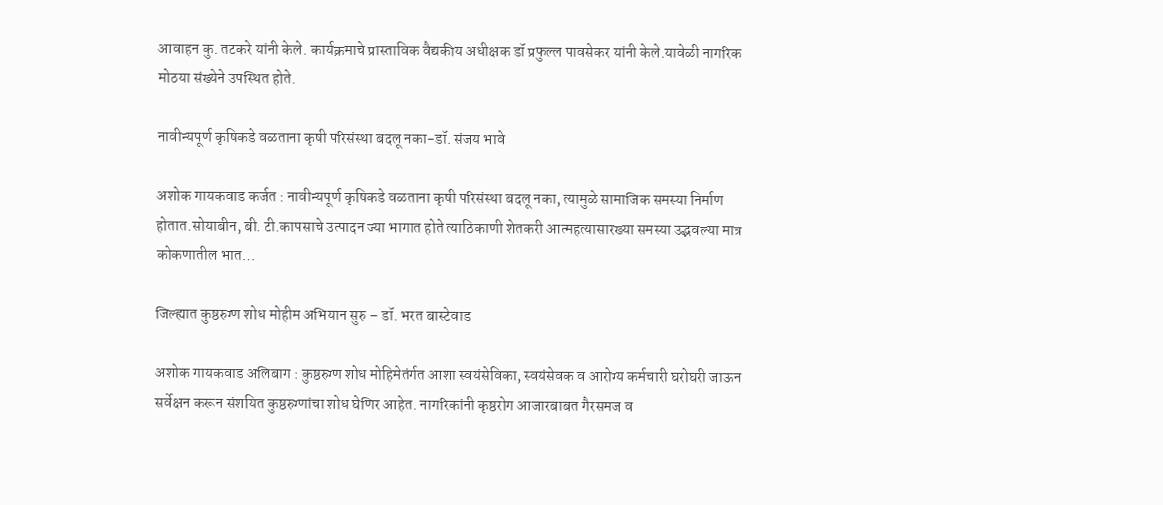आवाहन कु. तटकरे यांनी केले. कार्यक्रमाचे प्रास्ताविक वैद्यकीय अधीक्षक डॉ प्रफुल्ल पावसेकर यांनी केले.यावेळी नागरिक मोठया संख्येने उपस्थित होते.

नावीन्यपूर्ण कृषिकडे वळताना कृषी परिसंस्था बदलू नका-डॉ. संजय भावे

अशोक गायकवाड कर्जत : नावीन्यपूर्ण कृषिकडे वळताना कृषी परिसंस्था बदलू नका, त्यामुळे सामाजिक समस्या निर्माण होतात.सोयाबीन, बी. टी.कापसाचे उत्पादन ज्या भागात होते त्याठिकाणी शेतकरी आत्महत्यासारख्या समस्या उद्भवल्या मात्र कोकणातील भात…

जिल्ह्यात कुष्ठरुग्ण शोध मोहीम अभियान सुरु – डॉ. भरत बास्टेवाड

अशोक गायकवाड अलिबाग : कुष्ठरुग्ण शोध मोहिमेतंर्गत आशा स्वयंसेविका, स्वयंसेवक व आरोग्य कर्मचारी घरोघरी जाऊन सर्वेक्षन करून संशयित कुष्ठरुग्णांचा शोध घेणिर आहेत. नागरिकांनी कृष्ठरोग आजारबाबत गैरसमज व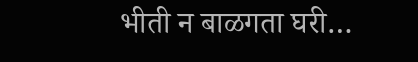भीती न बाळगता घरी…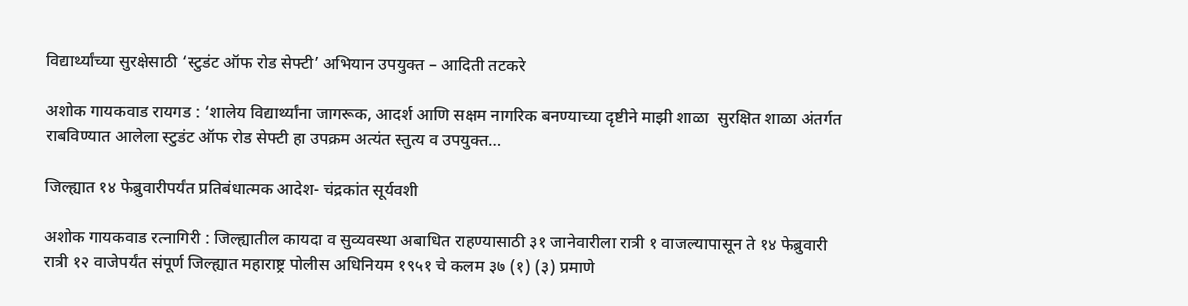विद्यार्थ्यांच्या सुरक्षेसाठी ‘स्टुडंट ऑफ रोड सेफ्टी’ अभियान उपयुक्त – आदिती तटकरे

अशोक गायकवाड रायगड : ‘शालेय विद्यार्थ्यांना जागरूक, आदर्श आणि सक्षम नागरिक बनण्याच्या दृष्टीने माझी शाळा  सुरक्षित शाळा अंतर्गत राबविण्यात आलेला स्टुडंट ऑफ रोड सेफ्टी हा उपक्रम अत्यंत स्तुत्य व उपयुक्त…

जिल्ह्यात १४ फेब्रुवारीपर्यंत प्रतिबंधात्मक आदेश- चंद्रकांत सूर्यवशी

अशोक गायकवाड रत्नागिरी : जिल्ह्यातील कायदा व सुव्यवस्था अबाधित राहण्यासाठी ३१ जानेवारीला रात्री १ वाजल्यापासून ते १४ फेब्रुवारी रात्री १२ वाजेपर्यंत संपूर्ण जिल्ह्यात महाराष्ट्र पोलीस अधिनियम १९५१ चे कलम ३७ (१) (३) प्रमाणे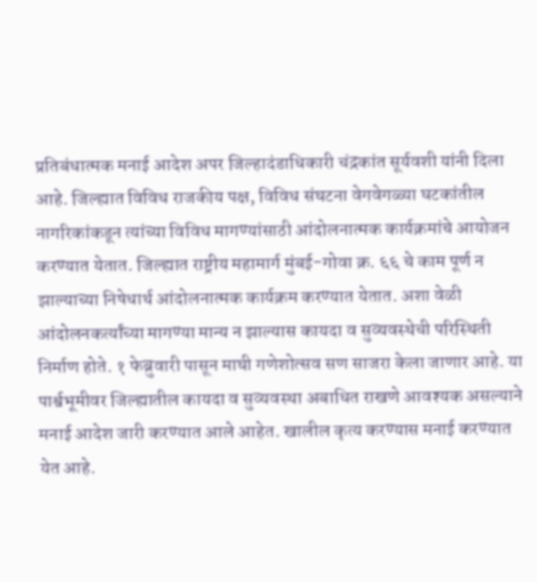प्रतिबंधात्मक मनाई आदेश अपर जिल्हादंडाधिकारी चंद्रकांत सूर्यवशी यांनी दिला आहे. जिल्ह्यात विविध राजकीय पक्ष, विविध संघटना वेगवेगळ्या घटकांतील नागरिकांकडून त्यांच्या विविध मागण्यांसाठी आंदोलनात्मक कार्यक्रमांचे आयोजन करण्यात येतात. जिल्ह्यात राष्ट्रीय महामार्ग मुंबई-गोवा क्र. ६६ चे काम पूर्ण न झाल्याच्या निषेधार्थ आंदोलनात्मक कार्यक्रम करण्यात येतात. अशा वेळी आंदोलनकर्त्यांच्या मागण्या मान्य न झाल्यास कायदा व सुव्यवस्थेची परिस्थिती निर्माण होते. १ फेब्रुवारी पासून माघी गणेशोत्सव सण साजरा केला जाणार आहे. या पार्श्वभूमीवर जिल्ह्यातील कायदा व सुव्यवस्था अबाधित राखणे आवश्यक असल्याने मनाई आदेश जारी करण्यात आले आहेत. खालील कृत्य करण्यास मनाई करण्यात येत आहे.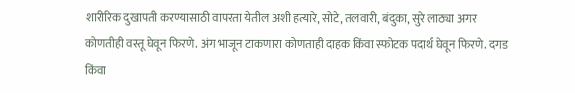शारीरिक दुखापती करण्यासाठी वापरता येतील अशी हत्यारे, सोटे, तलवारी, बंदुका, सुरे लाठ्या अगर कोणतीही वस्तू घेवून फिरणे. अंग भाजून टाकणारा कोणताही दाहक किंवा स्फोटक पदार्थ घेवून फिरणे. दगड किंवा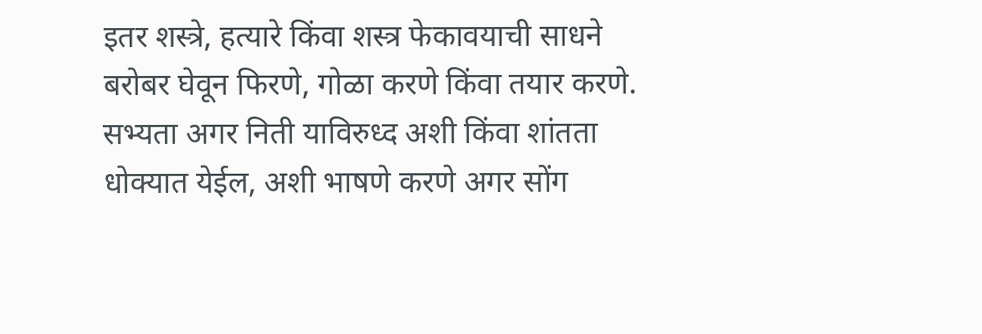इतर शस्त्रे, हत्यारे किंवा शस्त्र फेकावयाची साधने बरोबर घेवून फिरणे, गोळा करणे किंवा तयार करणे. सभ्यता अगर निती याविरुध्द अशी किंवा शांतता धोक्यात येईल, अशी भाषणे करणे अगर सोंग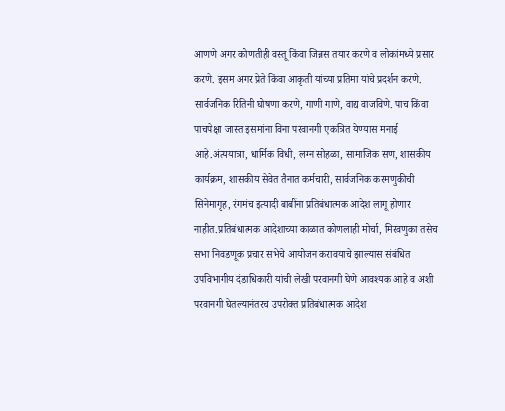आणणे अगर कोणतीही वस्तू किंवा जिन्नस तयार करणे व लोकांमध्ये प्रसार करणे. इसम अगर प्रेते किंवा आकृती यांच्या प्रतिमा यांचे प्रदर्शन करणे. सार्वजनिक रितिनी घोषणा करणे, गाणी गाणे, वाद्य वाजविणे. पाच किंवा पाचपेक्षा जास्त इसमांना विना परवानगी एकत्रित येण्यास मनाई आहे.अंत्ययात्रा, धार्मिक विधी, लग्न सोहळा, सामाजिक सण, शासकीय कार्यक्रम, शासकीय सेवेत तैनात कर्मचारी, सार्वजनिक करमणुकीची सिनेमागृह, रंगमंच इत्यादी बाबींना प्रतिबंधात्मक आदेश लागू होणार नाहीत.प्रतिबंधात्मक आदेशाच्या काळात कोणलाही मोर्चा, मिरवणुका तसेच सभा निवडणूक प्रचार सभेचे आयोजन करावयाचे झाल्यास संबंधित उपविभागीय दंडाधिकारी यांची लेखी परवानगी घेणे आवश्यक आहे व अशी परवानगी घेतल्यानंतरच उपरोक्त प्रतिबंधात्मक आदेश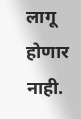लागू होणार नाही.